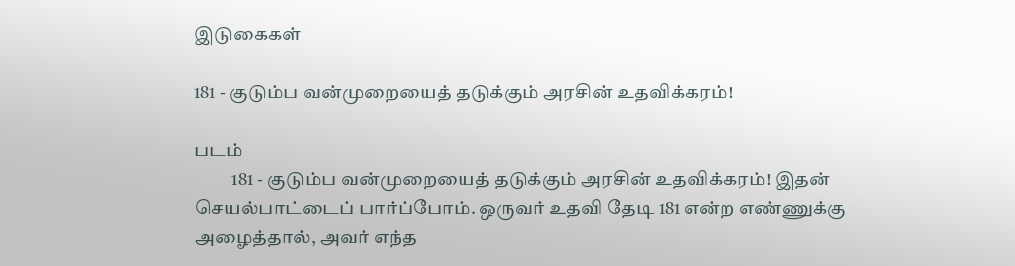இடுகைகள்

181 - குடும்ப வன்முறையைத் தடுக்கும் அரசின் உதவிக்கரம்!

படம்
          181 - குடும்ப வன்முறையைத் தடுக்கும் அரசின் உதவிக்கரம்! இதன் செயல்பாட்டைப் பார்ப்போம். ஒருவர் உதவி தேடி 181 என்ற எண்ணுக்கு அழைத்தால், அவர் எந்த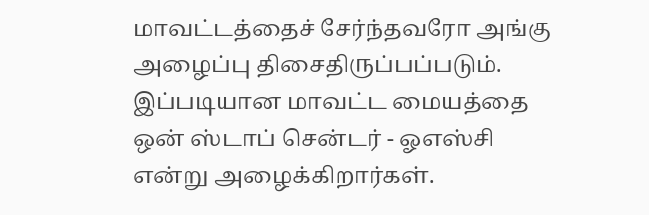மாவட்டத்தைச் சேர்ந்தவரோ அங்கு அழைப்பு திசைதிருப்பப்படும். இப்படியான மாவட்ட மையத்தை ஒன் ஸ்டாப் சென்டர் - ஓஎஸ்சி என்று அழைக்கிறார்கள்.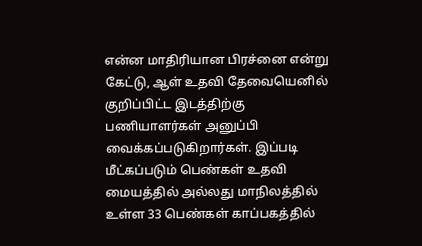என்ன மாதிரியான பிரச்னை என்று கேட்டு, ஆள் உதவி தேவையெனில் குறிப்பிட்ட இடத்திற்கு பணியாளர்கள் அனுப்பி வைக்கப்படுகிறார்கள். இப்படி மீட்கப்படும் பெண்கள் உதவி மையத்தில் அல்லது மாநிலத்தில் உள்ள 33 பெண்கள் காப்பகத்தில்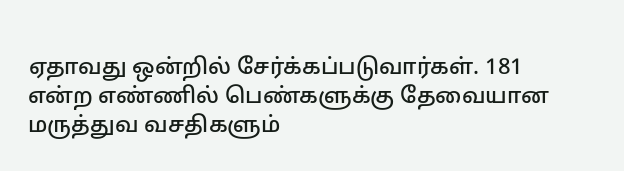ஏதாவது ஒன்றில் சேர்க்கப்படுவார்கள். 181 என்ற எண்ணில் பெண்களுக்கு தேவையான மருத்துவ வசதிகளும்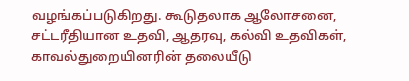வழங்கப்படுகிறது. கூடுதலாக ஆலோசனை, சட்டரீதியான உதவி, ஆதரவு, கல்வி உதவிகள், காவல்துறையினரின் தலையீடு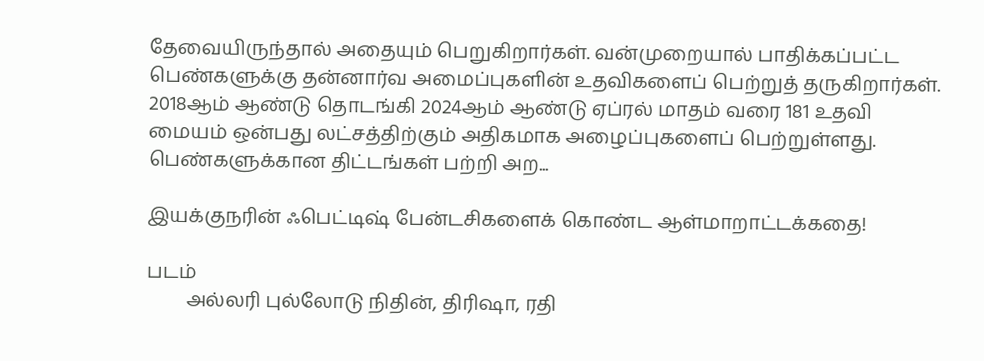தேவையிருந்தால் அதையும் பெறுகிறார்கள். வன்முறையால் பாதிக்கப்பட்ட பெண்களுக்கு தன்னார்வ அமைப்புகளின் உதவிகளைப் பெற்றுத் தருகிறார்கள். 2018ஆம் ஆண்டு தொடங்கி 2024ஆம் ஆண்டு ஏப்ரல் மாதம் வரை 181 உதவி மையம் ஒன்பது லட்சத்திற்கும் அதிகமாக அழைப்புகளைப் பெற்றுள்ளது. பெண்களுக்கான திட்டங்கள் பற்றி அற...

இயக்குநரின் ஃபெட்டிஷ் பேன்டசிகளைக் கொண்ட ஆள்மாறாட்டக்கதை!

படம்
        அல்லரி புல்லோடு நிதின், திரிஷா, ரதி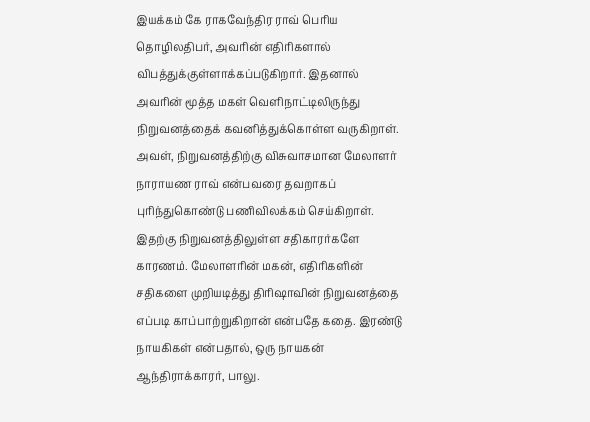இயக்கம் கே ராகவேந்திர ராவ் பெரிய தொழிலதிபர், அவரின் எதிரிகளால் விபத்துக்குள்ளாக்கப்படுகிறார். இதனால் அவரின் மூத்த மகள் வெளிநாட்டிலிருந்து நிறுவனத்தைக் கவனித்துக்கொள்ள வருகிறாள். அவள், நிறுவனத்திற்கு விசுவாசமான மேலாளர் நாராயண ராவ் என்பவரை தவறாகப் புரிந்துகொண்டு பணிவிலக்கம் செய்கிறாள். இதற்கு நிறுவனத்திலுள்ள சதிகாரர்களே காரணம். மேலாளரின் மகன், எதிரிகளின் சதிகளை முறியடித்து திரிஷாவின் நிறுவனத்தை எப்படி காப்பாற்றுகிறான் என்பதே கதை. இரண்டு நாயகிகள் என்பதால், ஒரு நாயகன் ஆந்திராக்காரர், பாலு.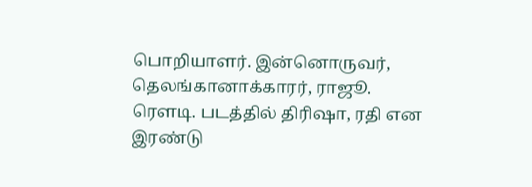பொறியாளர். இன்னொருவர், தெலங்கானாக்காரர், ராஜூ. ரௌடி. படத்தில் திரிஷா, ரதி என இரண்டு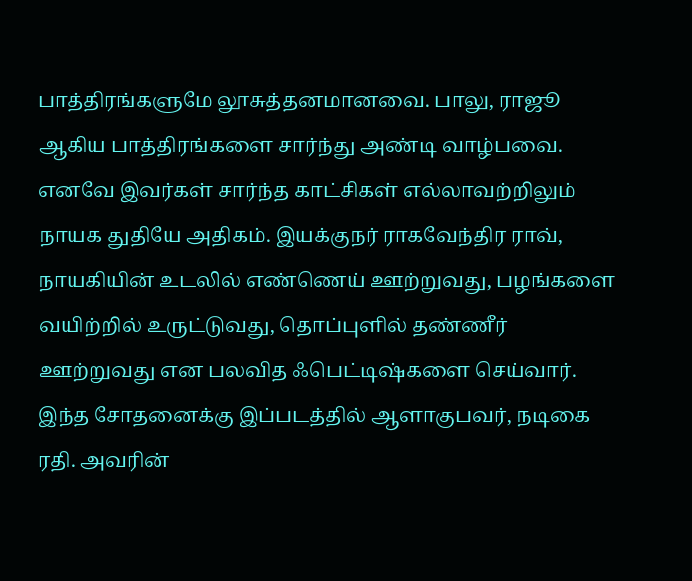பாத்திரங்களுமே லூசுத்தனமானவை. பாலு, ராஜூ ஆகிய பாத்திரங்களை சார்ந்து அண்டி வாழ்பவை. எனவே இவர்கள் சார்ந்த காட்சிகள் எல்லாவற்றிலும் நாயக துதியே அதிகம். இயக்குநர் ராகவேந்திர ராவ், நாயகியின் உடலில் எண்ணெய் ஊற்றுவது, பழங்களை வயிற்றில் உருட்டுவது, தொப்புளில் தண்ணீர் ஊற்றுவது என பலவித ஃபெட்டிஷ்களை செய்வார். இந்த சோதனைக்கு இப்படத்தில் ஆளாகுபவர், நடிகை ரதி. அவரின்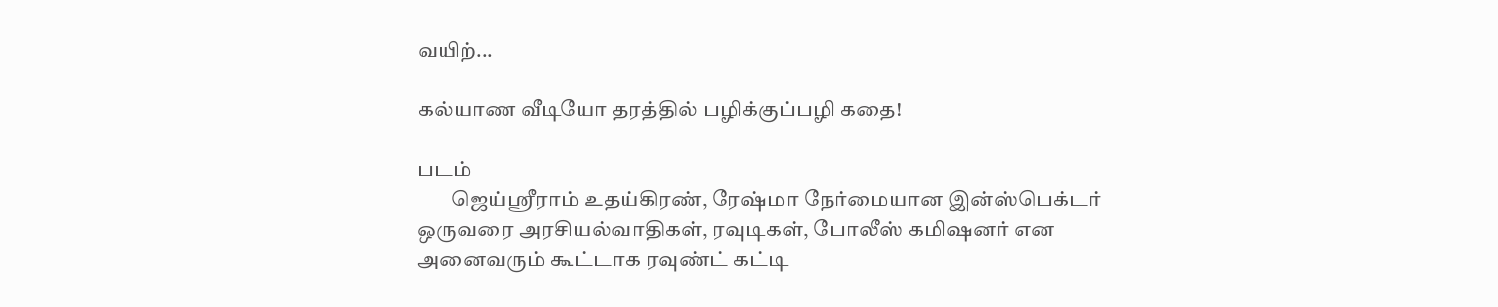வயிற்...

கல்யாண வீடியோ தரத்தில் பழிக்குப்பழி கதை!

படம்
        ஜெய்ஶ்ரீராம் உதய்கிரண், ரேஷ்மா நேர்மையான இன்ஸ்பெக்டர் ஒருவரை அரசியல்வாதிகள், ரவுடிகள், போலீஸ் கமிஷனர் என அனைவரும் கூட்டாக ரவுண்ட் கட்டி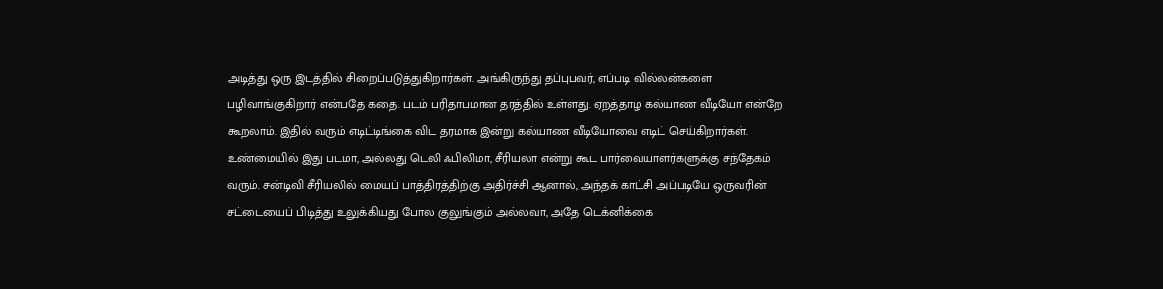அடித்து ஒரு இடத்தில் சிறைப்படுத்துகிறார்கள். அங்கிருந்து தப்புபவர், எப்படி வில்லன்களை பழிவாங்குகிறார் என்பதே கதை. படம் பரிதாபமான தரத்தில் உள்ளது. ஏறத்தாழ கல்யாண வீடியோ என்றே கூறலாம். இதில் வரும் எடிட்டிங்கை விட தரமாக இன்று கல்யாண வீடியோவை எடிட் செய்கிறார்கள். உண்மையில் இது படமா, அல்லது டெலி ஃபிலிமா, சீரியலா என்று கூட பார்வையாளர்களுக்கு சந்தேகம் வரும். சன்டிவி சீரியலில் மையப் பாத்திரத்திற்கு அதிர்ச்சி ஆனால், அந்தக் காட்சி அப்படியே ஒருவரின் சட்டையைப் பிடித்து உலுக்கியது போல குலுங்கும் அல்லவா, அதே டெக்னிக்கை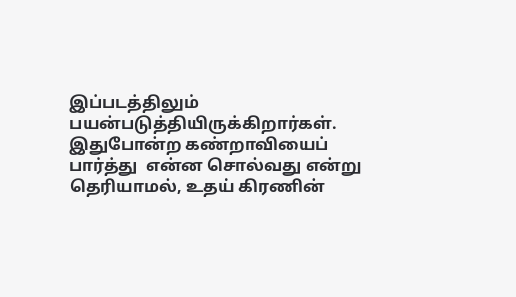இப்படத்திலும் பயன்படுத்தியிருக்கிறார்கள். இதுபோன்ற கண்றாவியைப் பார்த்து  என்ன சொல்வது என்று தெரியாமல், உதய் கிரணின்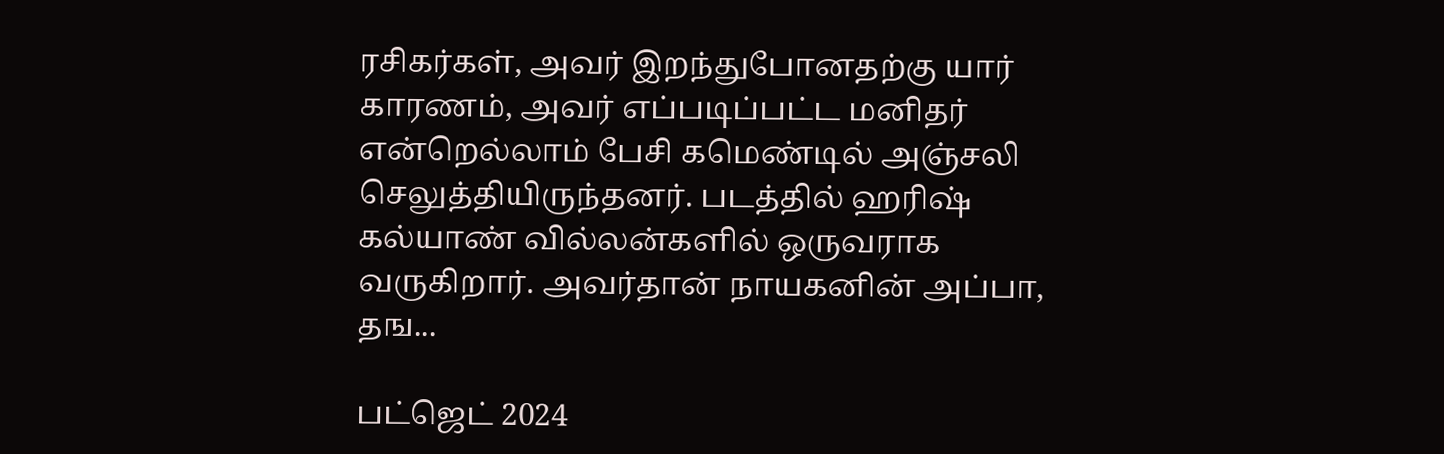ரசிகர்கள், அவர் இறந்துபோனதற்கு யார் காரணம், அவர் எப்படிப்பட்ட மனிதர் என்றெல்லாம் பேசி கமெண்டில் அஞ்சலி செலுத்தியிருந்தனர். படத்தில் ஹரிஷ் கல்யாண் வில்லன்களில் ஒருவராக வருகிறார். அவர்தான் நாயகனின் அப்பா, தங...

பட்ஜெட் 2024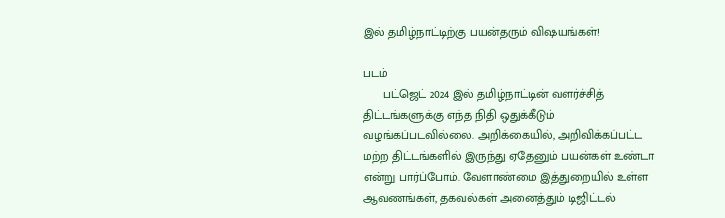இல் தமிழ்நாட்டிற்கு பயன்தரும் விஷயங்கள்!

படம்
      பட்ஜெட் 2024 இல் தமிழ்நாட்டின் வளர்ச்சித் திட்டங்களுக்கு எந்த நிதி ஒதுக்கீடும் வழங்கப்படவில்லை. அறிக்கையில், அறிவிக்கப்பட்ட மற்ற திட்டங்களில் இருந்து ஏதேனும் பயன்கள் உண்டா என்று பார்ப்போம். வேளாண்மை இத்துறையில் உள்ள ஆவணங்கள், தகவல்கள் அனைத்தும் டிஜிட்டல்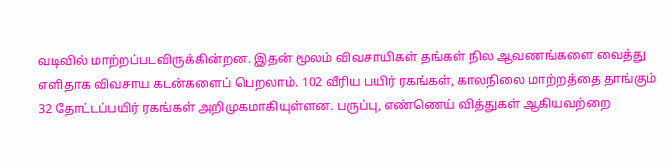வடிவில் மாற்றப்படவிருக்கின்றன. இதன் மூலம் விவசாயிகள் தங்கள் நில ஆவணங்களை வைத்து எளிதாக விவசாய கடன்களைப் பெறலாம். 102 வீரிய பயிர் ரகங்கள், காலநிலை மாற்றத்தை தாங்கும் 32 தோட்டப்பயிர் ரகங்கள் அறிமுகமாகியுள்ளன. பருப்பு, எண்ணெய் வித்துகள் ஆகியவற்றை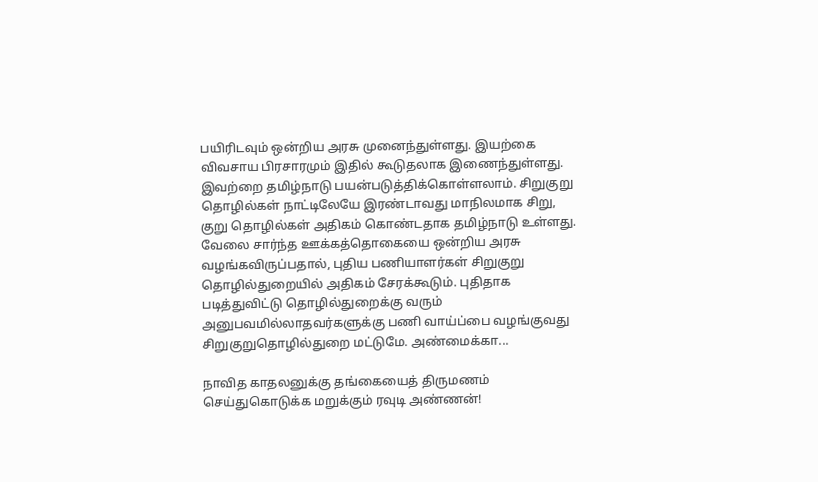பயிரிடவும் ஒன்றிய அரசு முனைந்துள்ளது. இயற்கை விவசாய பிரசாரமும் இதில் கூடுதலாக இணைந்துள்ளது. இவற்றை தமிழ்நாடு பயன்படுத்திக்கொள்ளலாம். சிறுகுறு தொழில்கள் நாட்டிலேயே இரண்டாவது மாநிலமாக சிறு, குறு தொழில்கள் அதிகம் கொண்டதாக தமிழ்நாடு உள்ளது. வேலை சார்ந்த ஊக்கத்தொகையை ஒன்றிய அரசு வழங்கவிருப்பதால், புதிய பணியாளர்கள் சிறுகுறு தொழில்துறையில் அதிகம் சேரக்கூடும். புதிதாக படித்துவிட்டு தொழில்துறைக்கு வரும் அனுபவமில்லாதவர்களுக்கு பணி வாய்ப்பை வழங்குவது சிறுகுறுதொழில்துறை மட்டுமே. அண்மைக்கா...

நாவித காதலனுக்கு தங்கையைத் திருமணம் செய்துகொடுக்க மறுக்கும் ரவுடி அண்ணன்!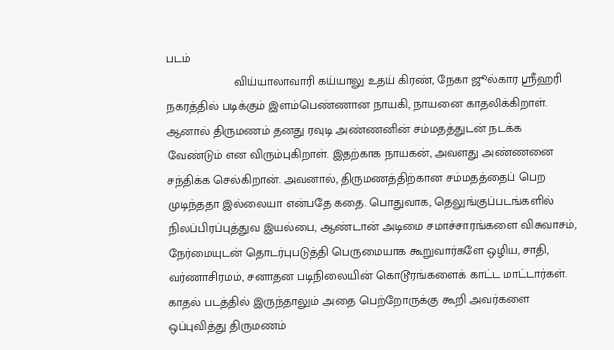படம்
                    விய்யாலாவாரி கய்யாலு உதய் கிரண், நேகா ஜூல்கார ஶ்ரீஹரி நகரத்தில் படிக்கும் இளம்பெண்ணான நாயகி, நாயனை காதலிக்கிறாள். ஆனால் திருமணம் தனது ரவுடி அண்ணனின் சம்மதத்துடன் நடக்க வேண்டும் என விரும்புகிறாள். இதற்காக நாயகன், அவளது அண்ணனை சந்திக்க செல்கிறான். அவனால், திருமணத்திற்கான சம்மதத்தைப் பெற முடிந்ததா இல்லையா என்பதே கதை. பொதுவாக, தெலுங்குப்படங்களில் நிலப்பிரப்புத்துவ இயல்பை, ஆண்டான் அடிமை சமாச்சாரங்களை விசுவாசம், நேர்மையுடன் தொடர்புபடுத்தி பெருமையாக கூறுவார்களே ஒழிய, சாதி, வர்ணாசிரமம், சனாதன படிநிலையின் கொடூரங்களைக் காட்ட மாட்டார்கள். காதல் படத்தில் இருந்தாலும் அதை பெற்றோருக்கு கூறி அவர்களை ஒப்புவித்து திருமணம்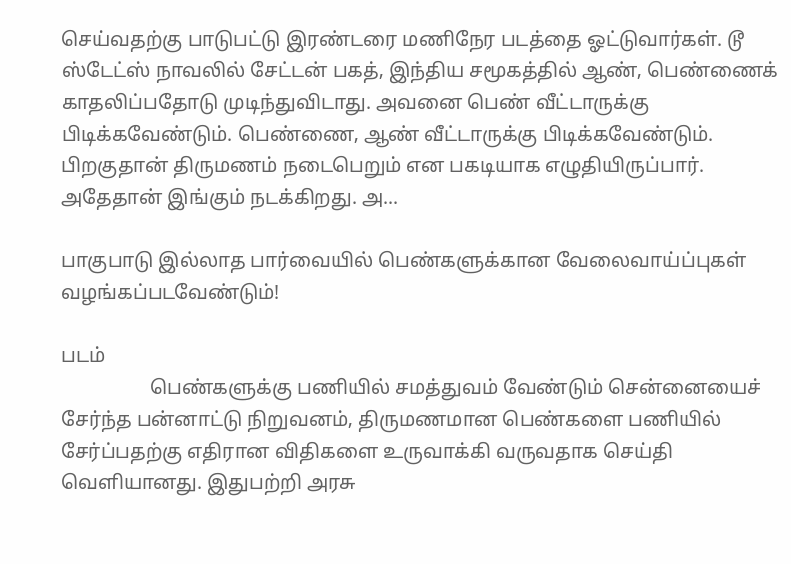செய்வதற்கு பாடுபட்டு இரண்டரை மணிநேர படத்தை ஓட்டுவார்கள். டூ ஸ்டேட்ஸ் நாவலில் சேட்டன் பகத், இந்திய சமூகத்தில் ஆண், பெண்ணைக் காதலிப்பதோடு முடிந்துவிடாது. அவனை பெண் வீட்டாருக்கு பிடிக்கவேண்டும். பெண்ணை, ஆண் வீட்டாருக்கு பிடிக்கவேண்டும். பிறகுதான் திருமணம் நடைபெறும் என பகடியாக எழுதியிருப்பார். அதேதான் இங்கும் நடக்கிறது. அ...

பாகுபாடு இல்லாத பார்வையில் பெண்களுக்கான வேலைவாய்ப்புகள் வழங்கப்படவேண்டும்!

படம்
                  பெண்களுக்கு பணியில் சமத்துவம் வேண்டும் சென்னையைச் சேர்ந்த பன்னாட்டு நிறுவனம், திருமணமான பெண்களை பணியில் சேர்ப்பதற்கு எதிரான விதிகளை உருவாக்கி வருவதாக செய்தி வெளியானது. இதுபற்றி அரசு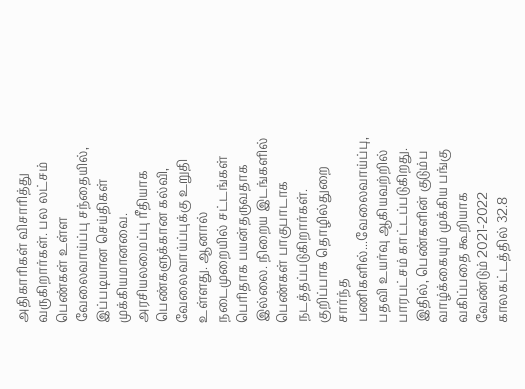அதிகாரிகள் விசாரித்து வருகிறார்கள். பல லட்சம் பெண்கள் உள்ள வேலைவாய்ப்பு சந்தையில், இப்படியான செய்திகள் முக்கியமானவை. அரசியலமைப்பு ரீதியாக பெண்களுக்கான கல்வி, வேலைவாய்ப்புக்கு உறுதி உள்ளது. ஆனால் நடைமுறையில் சட்டங்கள் பெரிதாக பயன்தருவதாக இல்லை. நிறைய இடங்களில் பெண்கள் பாகுபாடாக நடத்தப்படுகிறார்கள். குறிப்பாக தொழில்துறை சார்ந்த பணிகளில்...வேலைவாய்ப்பு, பதவி உயர்வு ஆகியவற்றில் பாரபட்சம் காட்டப்படுகிறது. இதில், பெண்களின் குடும்ப வாழ்க்கையும் முக்கிய பங்கு வகிப்பதை கூறியாக வேண்டும் 2021-2022 காலகட்டத்தில் 32.8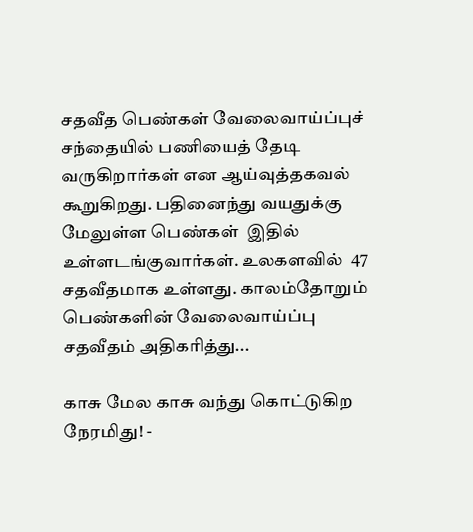சதவீத பெண்கள் வேலைவாய்ப்புச் சந்தையில் பணியைத் தேடி வருகிறார்கள் என ஆய்வுத்தகவல் கூறுகிறது. பதினைந்து வயதுக்கு மேலுள்ள பெண்கள்  இதில் உள்ளடங்குவார்கள். உலகளவில்  47 சதவீதமாக உள்ளது. காலம்தோறும் பெண்களின் வேலைவாய்ப்பு சதவீதம் அதிகரித்து...

காசு மேல காசு வந்து கொட்டுகிற நேரமிது! -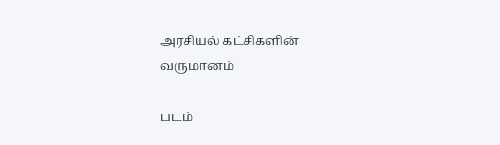அரசியல் கட்சிகளின் வருமானம்

படம்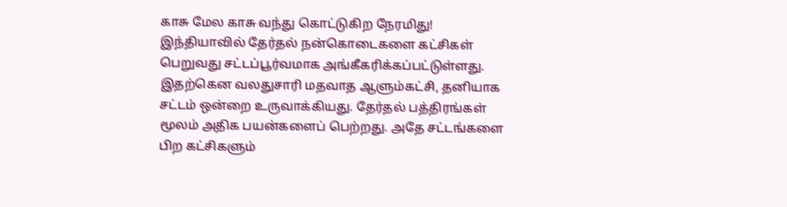காசு மேல காசு வந்து கொட்டுகிற நேரமிது! இந்தியாவில் தேர்தல் நன்கொடைகளை கட்சிகள் பெறுவது சட்டப்பூர்வமாக அங்கீகரிக்கப்பட்டுள்ளது. இதற்கென வலதுசாரி மதவாத ஆளும்கட்சி, தனியாக சட்டம் ஒன்றை உருவாக்கியது. தேர்தல் பத்திரங்கள் மூலம் அதிக பயன்களைப் பெற்றது. அதே சட்டங்களை பிற கட்சிகளும்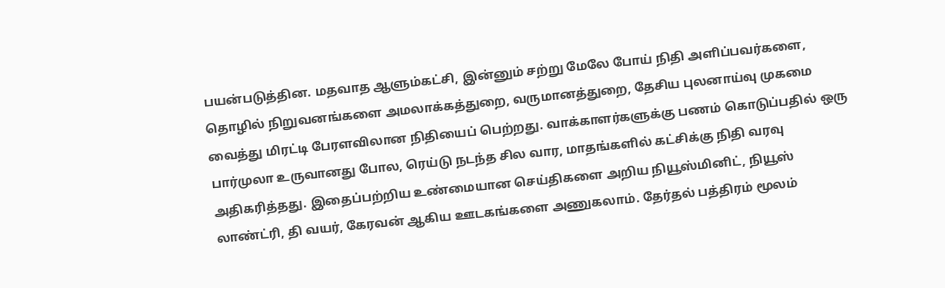பயன்படுத்தின. மதவாத ஆளும்கட்சி, இன்னும் சற்று மேலே போய் நிதி அளிப்பவர்களை, தொழில் நிறுவனங்களை அமலாக்கத்துறை, வருமானத்துறை, தேசிய புலனாய்வு முகமை வைத்து மிரட்டி பேரளவிலான நிதியைப் பெற்றது. வாக்காளர்களுக்கு பணம் கொடுப்பதில் ஒரு பார்முலா உருவானது போல, ரெய்டு நடந்த சில வார, மாதங்களில் கட்சிக்கு நிதி வரவு அதிகரித்தது. இதைப்பற்றிய உண்மையான செய்திகளை அறிய நியூஸ்மினிட், நியூஸ் லாண்ட்ரி, தி வயர், கேரவன் ஆகிய ஊடகங்களை அணுகலாம். தேர்தல் பத்திரம் மூலம்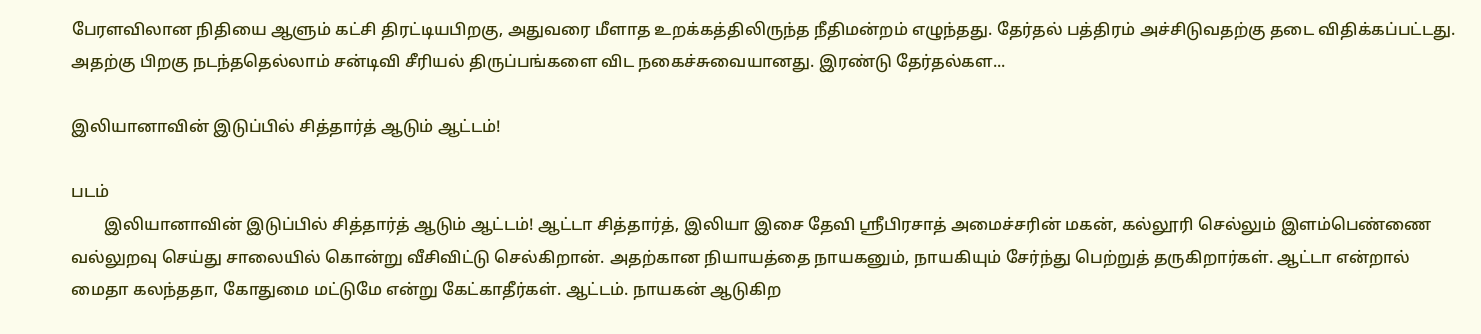பேரளவிலான நிதியை ஆளும் கட்சி திரட்டியபிறகு, அதுவரை மீளாத உறக்கத்திலிருந்த நீதிமன்றம் எழுந்தது. தேர்தல் பத்திரம் அச்சிடுவதற்கு தடை விதிக்கப்பட்டது. அதற்கு பிறகு நடந்ததெல்லாம் சன்டிவி சீரியல் திருப்பங்களை விட நகைச்சுவையானது. இரண்டு தேர்தல்கள...

இலியானாவின் இடுப்பில் சித்தார்த் ஆடும் ஆட்டம்!

படம்
        இலியானாவின் இடுப்பில் சித்தார்த் ஆடும் ஆட்டம்! ஆட்டா சித்தார்த், இலியா இசை தேவி ஶ்ரீபிரசாத் அமைச்சரின் மகன், கல்லூரி செல்லும் இளம்பெண்ணை வல்லுறவு செய்து சாலையில் கொன்று வீசிவிட்டு செல்கிறான். அதற்கான நியாயத்தை நாயகனும், நாயகியும் சேர்ந்து பெற்றுத் தருகிறார்கள். ஆட்டா என்றால் மைதா கலந்ததா, கோதுமை மட்டுமே என்று கேட்காதீர்கள். ஆட்டம். நாயகன் ஆடுகிற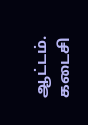ஆட்டம். கடைசி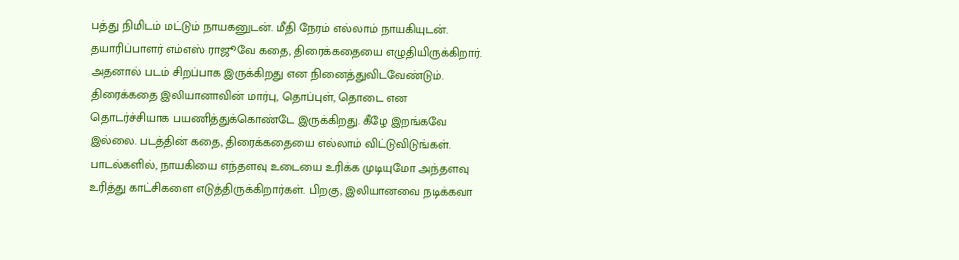பத்து நிமிடம் மட்டும் நாயகனுடன். மீதி நேரம் எல்லாம் நாயகியுடன். தயாரிப்பாளர் எம்எஸ் ராஜூவே கதை, திரைக்கதையை எழுதியிருக்கிறார். அதனால் படம் சிறப்பாக இருக்கிறது என நினைத்துவிடவேண்டும். திரைக்கதை இலியானாவின் மார்பு, தொப்புள், தொடை என தொடர்ச்சியாக பயணித்துக்கொண்டே இருக்கிறது. கீழே இறங்கவே இல்லை. படத்தின் கதை, திரைக்கதையை எல்லாம் விட்டுவிடுங்கள். பாடல்களில், நாயகியை எந்தளவு உடையை உரிக்க முடியுமோ அந்தளவு உரித்து காட்சிகளை எடுத்திருக்கிறார்கள். பிறகு, இலியானவை நடிக்கவா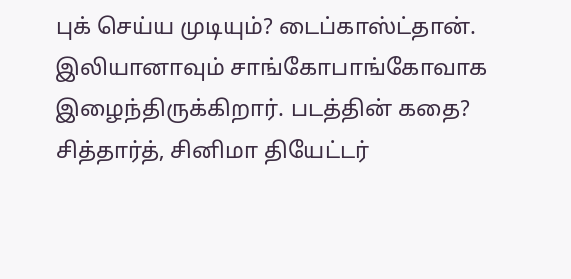புக் செய்ய முடியும்? டைப்காஸ்ட்தான். இலியானாவும் சாங்கோபாங்கோவாக இழைந்திருக்கிறார். படத்தின் கதை? சித்தார்த், சினிமா தியேட்டர்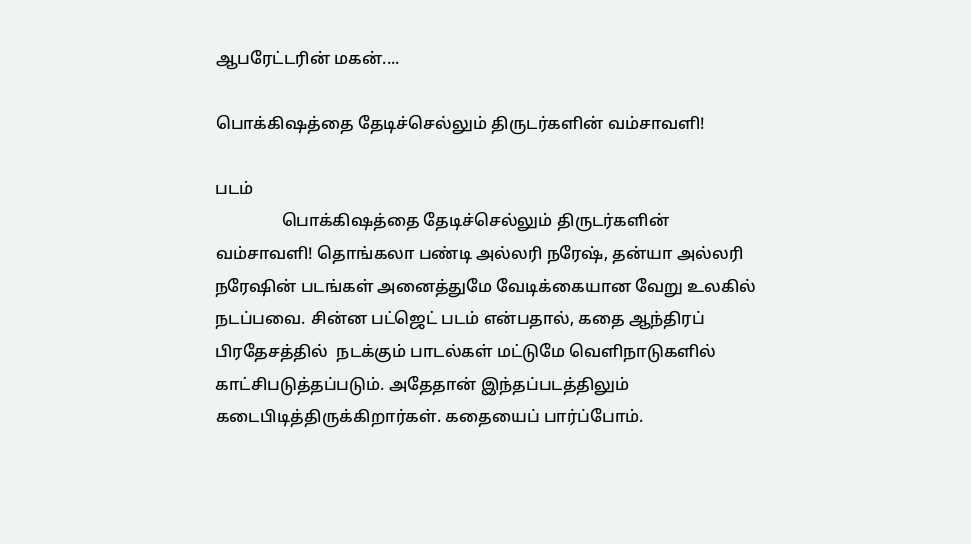ஆபரேட்டரின் மகன்....

பொக்கிஷத்தை தேடிச்செல்லும் திருடர்களின் வம்சாவளி!

படம்
                பொக்கிஷத்தை தேடிச்செல்லும் திருடர்களின் வம்சாவளி! தொங்கலா பண்டி அல்லரி நரேஷ், தன்யா அல்லரி நரேஷின் படங்கள் அனைத்துமே வேடிக்கையான வேறு உலகில் நடப்பவை. சின்ன பட்ஜெட் படம் என்பதால், கதை ஆந்திரப் பிரதேசத்தில்  நடக்கும் பாடல்கள் மட்டுமே வெளிநாடுகளில் காட்சிபடுத்தப்படும். அதேதான் இந்தப்படத்திலும் கடைபிடித்திருக்கிறார்கள். கதையைப் பார்ப்போம்.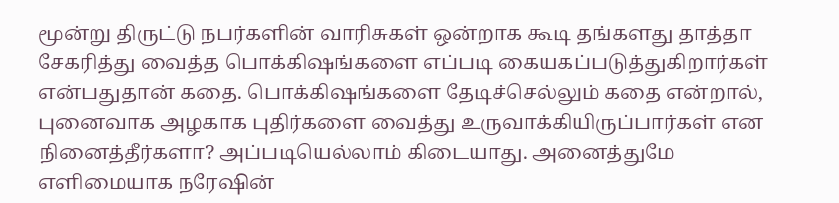மூன்று திருட்டு நபர்களின் வாரிசுகள் ஒன்றாக கூடி தங்களது தாத்தா சேகரித்து வைத்த பொக்கிஷங்களை எப்படி கையகப்படுத்துகிறார்கள் என்பதுதான் கதை. பொக்கிஷங்களை தேடிச்செல்லும் கதை என்றால், புனைவாக அழகாக புதிர்களை வைத்து உருவாக்கியிருப்பார்கள் என நினைத்தீர்களா? அப்படியெல்லாம் கிடையாது. அனைத்துமே எளிமையாக நரேஷின்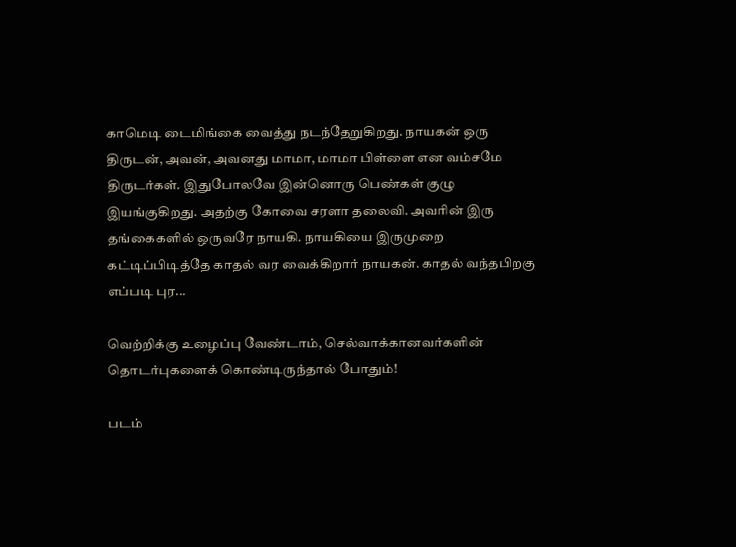காமெடி டைமிங்கை வைத்து நடந்தேறுகிறது. நாயகன் ஒரு திருடன், அவன், அவனது மாமா, மாமா பிள்ளை என வம்சமே திருடர்கள். இதுபோலவே இன்னொரு பெண்கள் குழு இயங்குகிறது. அதற்கு கோவை சரளா தலைவி. அவரின் இரு தங்கைகளில் ஒருவரே நாயகி. நாயகியை இருமுறை கட்டிப்பிடித்தே காதல் வர வைக்கிறார் நாயகன். காதல் வந்தபிறகு எப்படி புர...

வெற்றிக்கு உழைப்பு வேண்டாம், செல்வாக்கானவர்களின் தொடர்புகளைக் கொண்டிருந்தால் போதும்!

படம்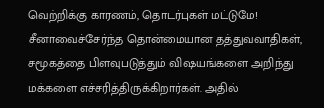வெற்றிக்கு காரணம், தொடர்புகள் மட்டுமே! சீனாவைச்சேர்ந்த தொன்மையான தத்துவவாதிகள், சமூகத்தை பிளவுபடுத்தும் விஷயங்களை அறிந்து மக்களை எச்சரித்திருக்கிறார்கள். அதில்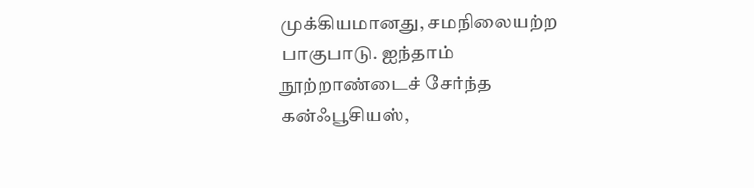முக்கியமானது, சமநிலையற்ற பாகுபாடு. ஐந்தாம் நூற்றாண்டைச் சேர்ந்த கன்ஃபூசியஸ்,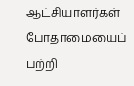ஆட்சியாளர்கள் போதாமையைப் பற்றி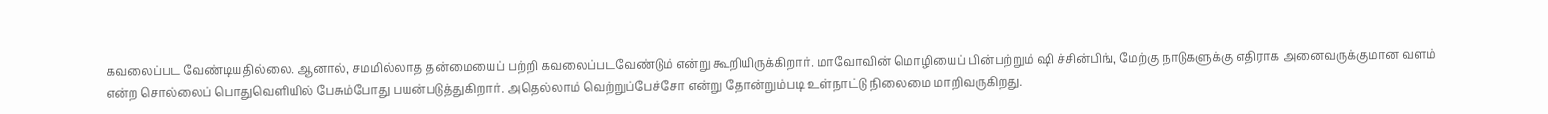கவலைப்பட வேண்டியதில்லை. ஆனால், சமமில்லாத தன்மையைப் பற்றி கவலைப்படவேண்டும் என்று கூறியிருக்கிறார். மாவோவின் மொழியைப் பின்பற்றும் ஷி ச்சின்பிங், மேற்கு நாடுகளுக்கு எதிராக அனைவருக்குமான வளம் என்ற சொல்லைப் பொதுவெளியில் பேசும்போது பயன்படுத்துகிறார். அதெல்லாம் வெற்றுப்பேச்சோ என்று தோன்றும்படி உள்நாட்டு நிலைமை மாறிவருகிறது.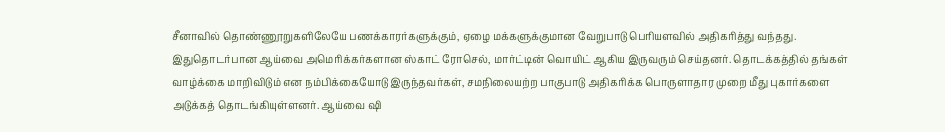சீனாவில் தொண்ணூறுகளிலேயே பணக்காரர்களுக்கும், ஏழை மக்களுக்குமான வேறுபாடு பெரியளவில் அதிகரித்து வந்தது. இதுதொடர்பான ஆய்வை அமெரிக்கர்களான ஸ்காட் ரோசெல், மார்ட்டின் வொயிட் ஆகிய இருவரும் செய்தனர். தொடக்கத்தில் தங்கள் வாழ்க்கை மாறிவிடும் என நம்பிக்கையோடு இருந்தவர்கள், சமநிலையற்ற பாகுபாடு அதிகரிக்க பொருளாதார முறை மீது புகார்களை அடுக்கத் தொடங்கியுள்ளனர். ஆய்வை ஷி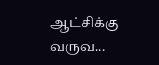ஆட்சிக்கு வருவ...